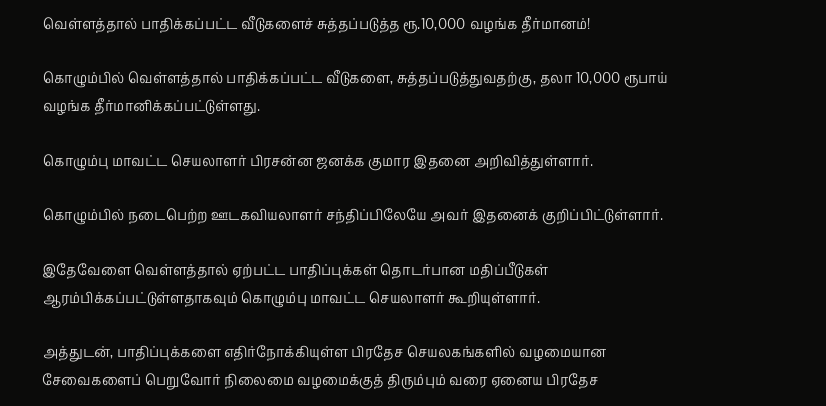வெள்ளத்தால் பாதிக்கப்பட்ட வீடுகளைச் சுத்தப்படுத்த ரூ.10,000 வழங்க தீர்மானம்!

கொழும்பில் வெள்ளத்தால் பாதிக்கப்பட்ட வீடுகளை, சுத்தப்படுத்துவதற்கு, தலா 10,000 ரூபாய் வழங்க தீர்மானிக்கப்பட்டுள்ளது.

கொழும்பு மாவட்ட செயலாளர் பிரசன்ன ஜனக்க குமார இதனை அறிவித்துள்ளார்.

கொழும்பில் நடைபெற்ற ஊடகவியலாளர் சந்திப்பிலேயே அவர் இதனைக் குறிப்பிட்டுள்ளார்.

இதேவேளை வெள்ளத்தால் ஏற்பட்ட பாதிப்புக்கள் தொடர்பான மதிப்பீடுகள் ஆரம்பிக்கப்பட்டுள்ளதாகவும் கொழும்பு மாவட்ட செயலாளர் கூறியுள்ளார்.

அத்துடன், பாதிப்புக்களை எதிர்நோக்கியுள்ள பிரதேச செயலகங்களில் வழமையான சேவைகளைப் பெறுவோர் நிலைமை வழமைக்குத் திரும்பும் வரை ஏனைய பிரதேச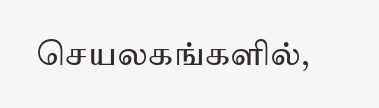செயலகங்களில்,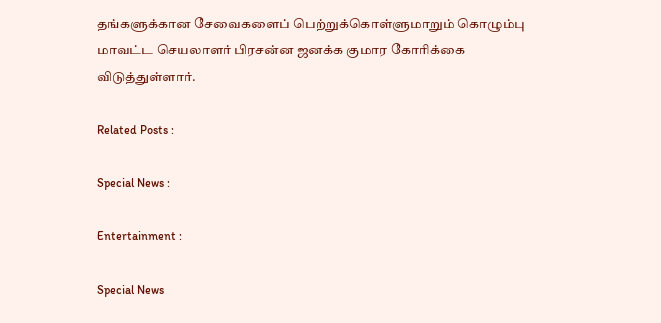தங்களுக்கான சேவைகளைப் பெற்றுக்கொள்ளுமாறும் கொழும்பு மாவட்ட செயலாளர் பிரசன்ன ஜனக்க குமார கோரிக்கை விடுத்துள்ளார்.

Related Posts :

Special News :

Entertainment :

Special News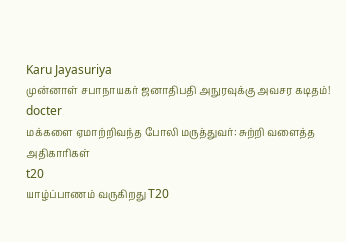Karu Jayasuriya
முன்னாள் சபாநாயகர் ஜனாதிபதி அநுரவுக்கு அவசர கடிதம்!
docter
மக்களை ஏமாற்றிவந்த போலி மருத்துவர்: சுற்றி வளைத்த அதிகாரிகள்
t20
யாழ்ப்பாணம் வருகிறது T20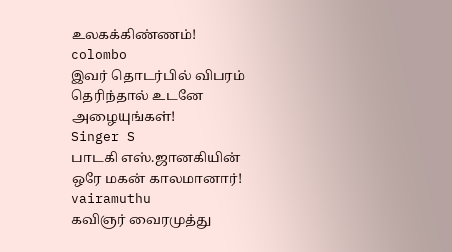உலகக்கிண்ணம்!
colombo
இவர் தொடர்பில் விபரம் தெரிந்தால் உடனே அழையுங்கள்!
Singer S
பாடகி எஸ்.ஜானகியின் ஒரே மகன் காலமானார்!
vairamuthu
கவிஞர் வைரமுத்து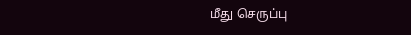மீது செருப்பு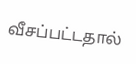வீசப்பட்டதால்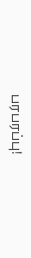பரபரப்பு!